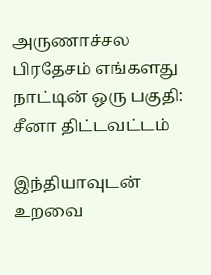அருணாச்சல பிரதேசம் எங்களது நாட்டின் ஒரு பகுதி: சீனா திட்டவட்டம்

இந்தியாவுடன் உறவை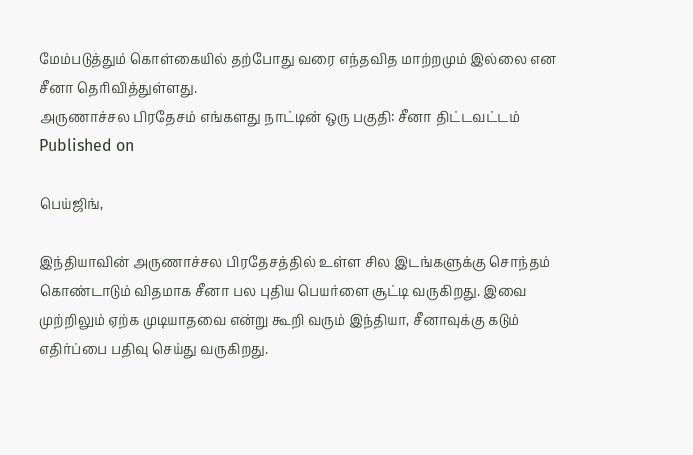மேம்படுத்தும் கொள்கையில் தற்போது வரை எந்தவித மாற்றமும் இல்லை என சீனா தெரிவித்துள்ளது.
அருணாச்சல பிரதேசம் எங்களது நாட்டின் ஒரு பகுதி: சீனா திட்டவட்டம்
Published on

பெய்ஜிங்,

இந்தியாவின் அருணாச்சல பிரதேசத்தில் உள்ள சில இடங்களுக்கு சொந்தம் கொண்டாடும் விதமாக சீனா பல புதிய பெயர்ளை சூட்டி வருகிறது. இவை முற்றிலும் ஏற்க முடியாதவை என்று கூறி வரும் இந்தியா, சீனாவுக்கு கடும் எதிர்ப்பை பதிவு செய்து வருகிறது.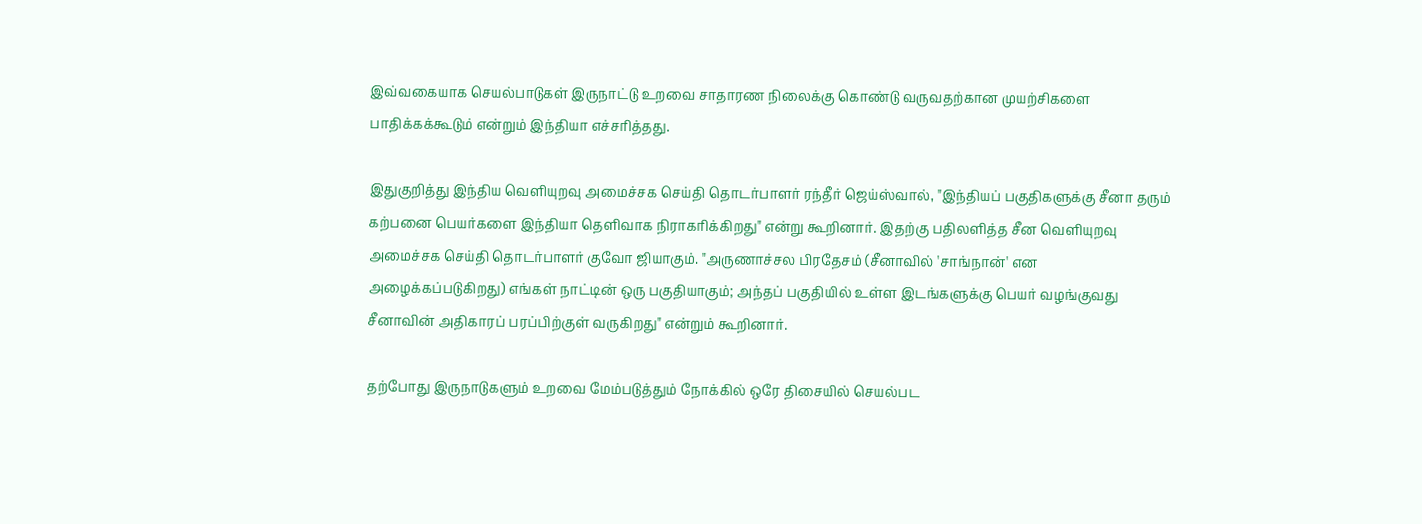இவ்வகையாக செயல்பாடுகள் இருநாட்டு உறவை சாதாரண நிலைக்கு கொண்டு வருவதற்கான முயற்சிகளை பாதிக்கக்கூடும் என்றும் இந்தியா எச்சரித்தது.

இதுகுறித்து இந்திய வெளியுறவு அமைச்சக செய்தி தொடர்பாளர் ரந்தீர் ஜெய்ஸ்வால், "இந்தியப் பகுதிகளுக்கு சீனா தரும் கற்பனை பெயர்களை இந்தியா தெளிவாக நிராகரிக்கிறது" என்று கூறினார். இதற்கு பதிலளித்த சீன வெளியுறவு அமைச்சக செய்தி தொடர்பாளர் குவோ ஜியாகும். "அருணாச்சல பிரதேசம் (சீனாவில் 'சாங்நான்' என அழைக்கப்படுகிறது) எங்கள் நாட்டின் ஒரு பகுதியாகும்; அந்தப் பகுதியில் உள்ள இடங்களுக்கு பெயர் வழங்குவது சீனாவின் அதிகாரப் பரப்பிற்குள் வருகிறது" என்றும் கூறினார்.

தற்போது இருநாடுகளும் உறவை மேம்படுத்தும் நோக்கில் ஒரே திசையில் செயல்பட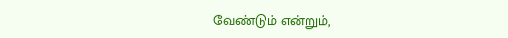வேண்டும் என்றும்,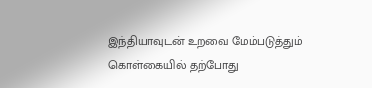இந்தியாவுடன் உறவை மேம்படுத்தும் கொள்கையில் தற்போது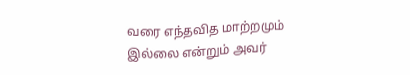வரை எந்தவித மாற்றமும் இல்லை என்றும் அவர்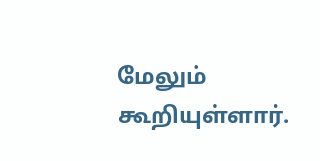மேலும் கூறியுள்ளார்.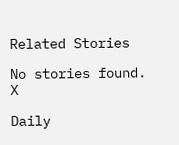Related Stories

No stories found.
X

Daily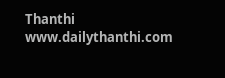Thanthi
www.dailythanthi.com